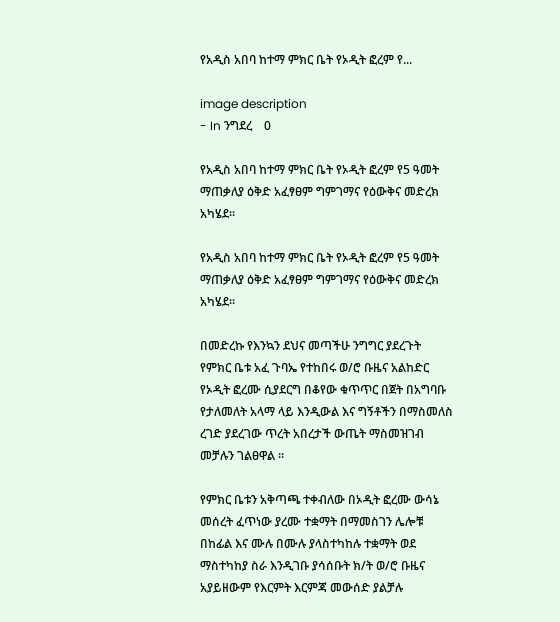የአዲስ አበባ ከተማ ምክር ቤት የኦዲት ፎረም የ...

image description
- In ንግደረ    0

የአዲስ አበባ ከተማ ምክር ቤት የኦዲት ፎረም የ5 ዓመት ማጠቃለያ ዕቅድ አፈፃፀም ግምገማና የዕውቅና መድረክ አካሄደ።

የአዲስ አበባ ከተማ ምክር ቤት የኦዲት ፎረም የ5 ዓመት ማጠቃለያ ዕቅድ አፈፃፀም ግምገማና የዕውቅና መድረክ አካሄደ።

በመድረኩ የእንኳን ደህና መጣችሁ ንግግር ያደረጉት የምክር ቤቱ አፈ ጉባኤ የተከበሩ ወ/ሮ ቡዜና አልከድር የኦዲት ፎረሙ ሲያደርግ በቆየው ቁጥጥር በጀት በአግባቡ የታለመለት አላማ ላይ እንዲውል እና ግኝቶችን በማስመለስ ረገድ ያደረገው ጥረት አበረታች ውጤት ማስመዝገብ መቻሉን ገልፀዋል ።

የምክር ቤቱን አቅጣጫ ተቀብለው በኦዲት ፎረሙ ውሳኔ መሰረት ፈጥነው ያረሙ ተቋማት በማመስገን ሌሎቹ በከፊል እና ሙሉ በሙሉ ያላስተካከሉ ተቋማት ወደ ማስተካከያ ስራ እንዲገቡ ያሳሰቡት ክ/ት ወ/ሮ ቡዜና አያይዘውም የእርምት እርምጃ መውሰድ ያልቻሉ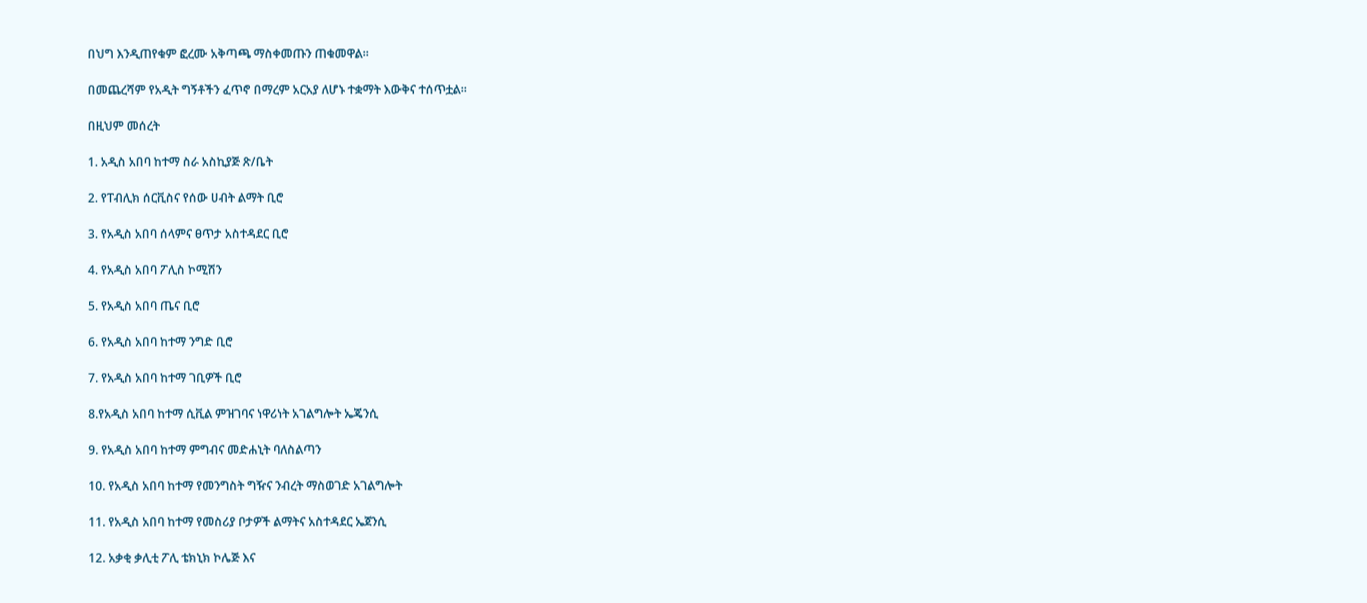በህግ እንዲጠየቁም ፎረሙ አቅጣጫ ማስቀመጡን ጠቁመዋል።

በመጨረሻም የአዲት ግኝቶችን ፈጥኖ በማረም አርአያ ለሆኑ ተቋማት እውቅና ተሰጥቷል።

በዚህም መሰረት

1. አዲስ አበባ ከተማ ስራ አስኪያጅ ጽ/ቤት

2. የፐብሊክ ሰርቪስና የሰው ሀብት ልማት ቢሮ

3. የአዲስ አበባ ሰላምና ፀጥታ አስተዳደር ቢሮ

4. የአዲስ አበባ ፖሊስ ኮሚሽን

5. የአዲስ አበባ ጤና ቢሮ

6. የአዲስ አበባ ከተማ ንግድ ቢሮ

7. የአዲስ አበባ ከተማ ገቢዎች ቢሮ

8.የአዲስ አበባ ከተማ ሲቪል ምዝገባና ነዋሪነት አገልግሎት ኤጄንሲ

9. የአዲስ አበባ ከተማ ምግብና መድሐኒት ባለስልጣን

10. የአዲስ አበባ ከተማ የመንግስት ግዥና ንብረት ማስወገድ አገልግሎት

11. የአዲስ አበባ ከተማ የመስሪያ ቦታዎች ልማትና አስተዳደር ኤጀንሲ

12. አቃቂ ቃሊቲ ፖሊ ቴክኒክ ኮሌጅ እና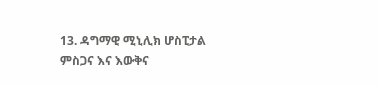13. ዳግማዊ ሚኒሊክ ሆስፒታል ምስጋና እና እውቅና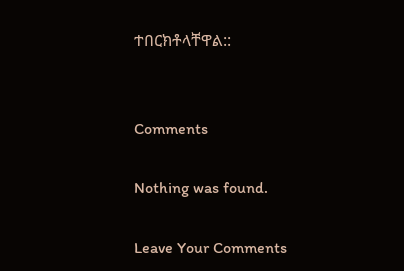ተበርክቶላቸዋል::


Comments

Nothing was found.

Leave Your Comments